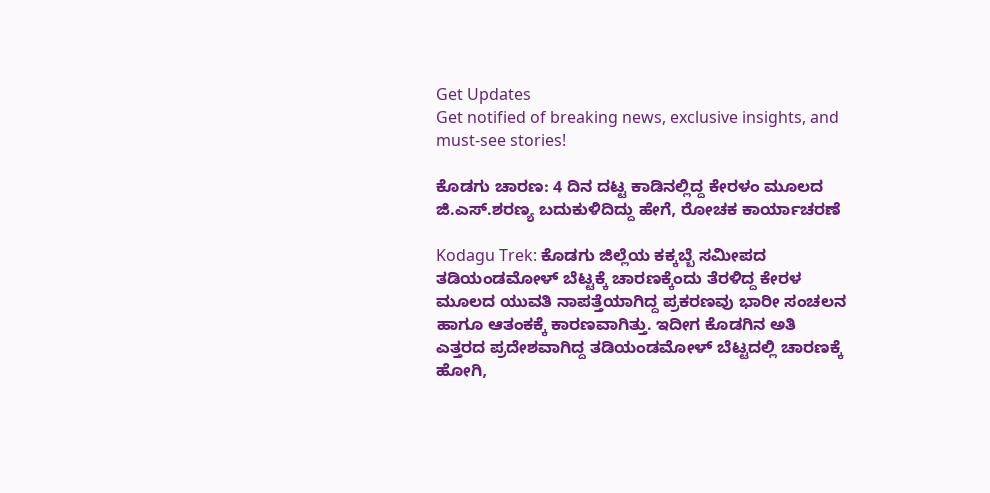Get Updates
Get notified of breaking news, exclusive insights, and must-see stories!

ಕೊಡಗು ಚಾರಣ: 4 ದಿನ ದಟ್ಟ ಕಾಡಿನಲ್ಲಿದ್ದ ಕೇರಳಂ ಮೂಲದ ಜಿ.ಎಸ್.ಶರಣ್ಯ ಬದುಕುಳಿದಿದ್ದು ಹೇಗೆ, ರೋಚಕ ಕಾರ್ಯಾಚರಣೆ

Kodagu Trek: ಕೊಡಗು ಜಿಲ್ಲೆಯ ಕಕ್ಕಬ್ಬೆ ಸಮೀಪದ ತಡಿಯಂಡಮೋಳ್ ಬೆಟ್ಟಕ್ಕೆ ಚಾರಣಕ್ಕೆಂದು ತೆರಳಿದ್ದ ಕೇರಳ ಮೂಲದ ಯುವತಿ ನಾಪತ್ತೆಯಾಗಿದ್ದ ಪ್ರಕರಣವು ಭಾರೀ ಸಂಚಲನ ಹಾಗೂ ಆತಂಕಕ್ಕೆ ಕಾರಣವಾಗಿತ್ತು. ಇದೀಗ ಕೊಡಗಿನ ಅತಿ ಎತ್ತರದ ಪ್ರದೇಶವಾಗಿದ್ದ ತಡಿಯಂಡಮೋಳ್ ಬೆಟ್ಟದಲ್ಲಿ ಚಾರಣಕ್ಕೆ ಹೋಗಿ,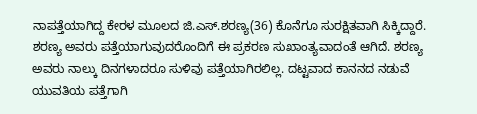ನಾಪತ್ತೆಯಾಗಿದ್ದ ಕೇರಳ ಮೂಲದ ಜಿ.ಎಸ್.ಶರಣ್ಯ(36) ಕೊನೆಗೂ ಸುರಕ್ಷಿತವಾಗಿ ಸಿಕ್ಕಿದ್ದಾರೆ. ಶರಣ್ಯ ಅವರು ಪತ್ತೆಯಾಗುವುದರೊಂದಿಗೆ ಈ ಪ್ರಕರಣ ಸುಖಾಂತ್ಯವಾದಂತೆ ಆಗಿದೆ. ಶರಣ್ಯ ಅವರು ನಾಲ್ಕು ದಿನಗಳಾದರೂ ಸುಳಿವು ಪತ್ತೆಯಾಗಿರಲಿಲ್ಲ. ದಟ್ಟವಾದ ಕಾನನದ ನಡುವೆ ಯುವತಿಯ ಪತ್ತೆಗಾಗಿ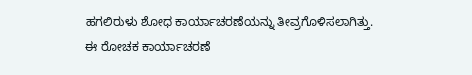ಹಗಲಿರುಳು ಶೋಧ ಕಾರ್ಯಾಚರಣೆಯನ್ನು ತೀವ್ರಗೊಳಿಸಲಾಗಿತ್ತು. ಈ ರೋಚಕ ಕಾರ್ಯಾಚರಣೆ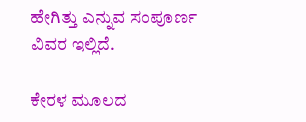ಹೇಗಿತ್ತು ಎನ್ನುವ ಸಂಪೂರ್ಣ ವಿವರ ಇಲ್ಲಿದೆ.

ಕೇರಳ ಮೂಲದ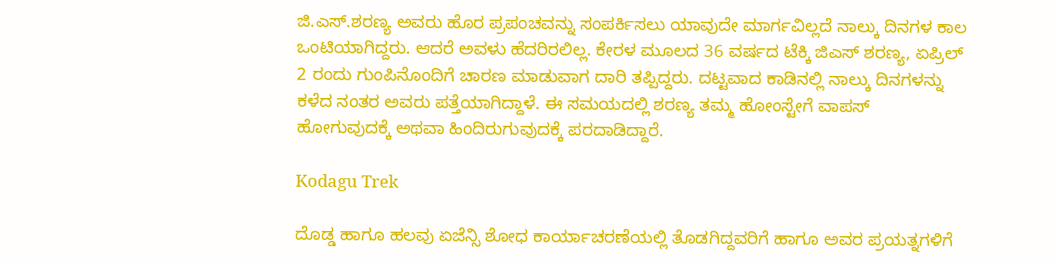ಜಿ.ಎಸ್.ಶರಣ್ಯ ಅವರು ಹೊರ ಪ್ರಪಂಚವನ್ನು ಸಂಪರ್ಕಿಸಲು ಯಾವುದೇ ಮಾರ್ಗವಿಲ್ಲದೆ ನಾಲ್ಕು ದಿನಗಳ ಕಾಲ ಒಂಟಿಯಾಗಿದ್ದರು. ಆದರೆ ಅವಳು ಹೆದರಿರಲಿಲ್ಲ. ಕೇರಳ ಮೂಲದ 36 ವರ್ಷದ ಟೆಕ್ಕಿ ಜಿಎಸ್ ಶರಣ್ಯ, ಏಪ್ರಿಲ್ 2 ರಂದು ಗುಂಪಿನೊಂದಿಗೆ ಚಾರಣ ಮಾಡುವಾಗ ದಾರಿ ತಪ್ಪಿದ್ದರು. ದಟ್ಟವಾದ ಕಾಡಿನಲ್ಲಿ ನಾಲ್ಕು ದಿನಗಳನ್ನು ಕಳೆದ ನಂತರ ಅವರು ಪತ್ತೆಯಾಗಿದ್ದಾಳೆ. ಈ ಸಮಯದಲ್ಲಿ ಶರಣ್ಯ ತಮ್ಮ ಹೋಂಸ್ಟೇಗೆ ವಾಪಸ್ ಹೋಗುವುದಕ್ಕೆ ಅಥವಾ ಹಿಂದಿರುಗುವುದಕ್ಕೆ ಪರದಾಡಿದ್ದಾರೆ.

Kodagu Trek

ದೊಡ್ಡ ಹಾಗೂ ಹಲವು ಏಜೆನ್ಸಿ ಶೋಧ ಕಾರ್ಯಾಚರಣೆಯಲ್ಲಿ ತೊಡಗಿದ್ದವರಿಗೆ ಹಾಗೂ ಅವರ ಪ್ರಯತ್ನಗಳಿಗೆ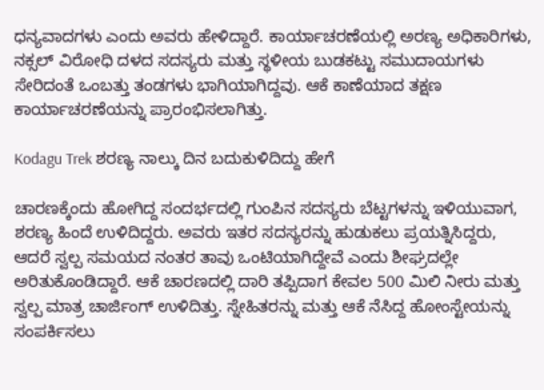ಧನ್ಯವಾದಗಳು ಎಂದು ಅವರು ಹೇಳಿದ್ದಾರೆ. ಕಾರ್ಯಾಚರಣೆಯಲ್ಲಿ ಅರಣ್ಯ ಅಧಿಕಾರಿಗಳು, ನಕ್ಸಲ್ ವಿರೋಧಿ ದಳದ ಸದಸ್ಯರು ಮತ್ತು ಸ್ಥಳೀಯ ಬುಡಕಟ್ಟು ಸಮುದಾಯಗಳು ಸೇರಿದಂತೆ ಒಂಬತ್ತು ತಂಡಗಳು ಭಾಗಿಯಾಗಿದ್ದವು. ಆಕೆ ಕಾಣೆಯಾದ ತಕ್ಷಣ ಕಾರ್ಯಾಚರಣೆಯನ್ನು ಪ್ರಾರಂಭಿಸಲಾಗಿತ್ತು.

Kodagu Trek ಶರಣ್ಯ ನಾಲ್ಕು ದಿನ ಬದುಕುಳಿದಿದ್ದು ಹೇಗೆ

ಚಾರಣಕ್ಕೆಂದು ಹೋಗಿದ್ದ ಸಂದರ್ಭದಲ್ಲಿ ಗುಂಪಿನ ಸದಸ್ಯರು ಬೆಟ್ಟಗಳನ್ನು ಇಳಿಯುವಾಗ, ಶರಣ್ಯ ಹಿಂದೆ ಉಳಿದಿದ್ದರು. ಅವರು ಇತರ ಸದಸ್ಯರನ್ನು ಹುಡುಕಲು ಪ್ರಯತ್ನಿಸಿದ್ದರು, ಆದರೆ ಸ್ವಲ್ಪ ಸಮಯದ ನಂತರ ತಾವು ಒಂಟಿಯಾಗಿದ್ದೇವೆ ಎಂದು ಶೀಘ್ರದಲ್ಲೇ ಅರಿತುಕೊಂಡಿದ್ದಾರೆ. ಆಕೆ ಚಾರಣದಲ್ಲಿ ದಾರಿ ತಪ್ಪಿದಾಗ ಕೇವಲ 500 ಮಿಲಿ ನೀರು ಮತ್ತು ಸ್ವಲ್ಪ ಮಾತ್ರ ಚಾರ್ಜಿಂಗ್ ಉಳಿದಿತ್ತು. ಸ್ನೇಹಿತರನ್ನು ಮತ್ತು ಆಕೆ ನೆಸಿದ್ದ ಹೋಂಸ್ಟೇಯನ್ನು ಸಂಪರ್ಕಿಸಲು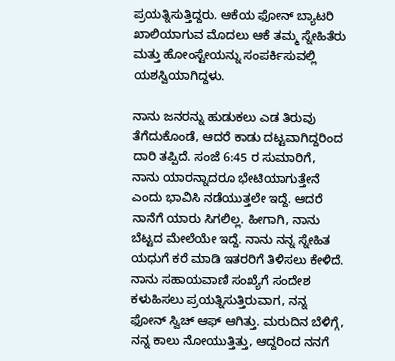ಪ್ರಯತ್ನಿಸುತ್ತಿದ್ದರು. ಆಕೆಯ ಫೋನ್ ಬ್ಯಾಟರಿ ಖಾಲಿಯಾಗುವ ಮೊದಲು ಆಕೆ ತಮ್ಮ ಸ್ನೇಹಿತೆರು ಮತ್ತು ಹೋಂಸ್ಟೇಯನ್ನು ಸಂಪರ್ಕಿಸುವಲ್ಲಿ ಯಶಸ್ವಿಯಾಗಿದ್ದಳು.

ನಾನು ಜನರನ್ನು ಹುಡುಕಲು ಎಡ ತಿರುವು ತೆಗೆದುಕೊಂಡೆ, ಆದರೆ ಕಾಡು ದಟ್ಟವಾಗಿದ್ದರಿಂದ ದಾರಿ ತಪ್ಪಿದೆ. ಸಂಜೆ 6:45 ರ ಸುಮಾರಿಗೆ, ನಾನು ಯಾರನ್ನಾದರೂ ಭೇಟಿಯಾಗುತ್ತೇನೆ ಎಂದು ಭಾವಿಸಿ ನಡೆಯುತ್ತಲೇ ಇದ್ದೆ. ಆದರೆ ನಾನೆಗೆ ಯಾರು ಸಿಗಲಿಲ್ಲ. ಹೀಗಾಗಿ, ನಾನು ಬೆಟ್ಟದ ಮೇಲೆಯೇ ಇದ್ದೆ. ನಾನು ನನ್ನ ಸ್ನೇಹಿತ ಯಧುಗೆ ಕರೆ ಮಾಡಿ ಇತರರಿಗೆ ತಿಳಿಸಲು ಕೇಳಿದೆ. ನಾನು ಸಹಾಯವಾಣಿ ಸಂಖ್ಯೆಗೆ ಸಂದೇಶ ಕಳುಹಿಸಲು ಪ್ರಯತ್ನಿಸುತ್ತಿರುವಾಗ, ನನ್ನ ಫೋನ್ ಸ್ವಿಚ್ ಆಫ್ ಆಗಿತ್ತು. ಮರುದಿನ ಬೆಳಿಗ್ಗೆ, ನನ್ನ ಕಾಲು ನೋಯುತ್ತಿತ್ತು, ಆದ್ದರಿಂದ ನನಗೆ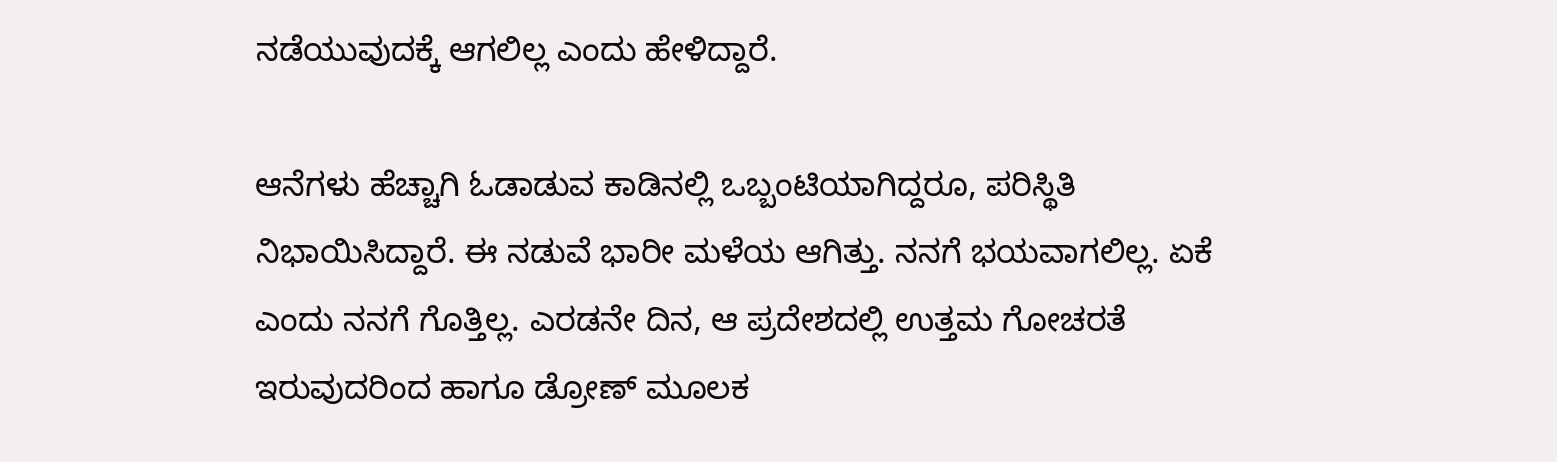ನಡೆಯುವುದಕ್ಕೆ ಆಗಲಿಲ್ಲ ಎಂದು ಹೇಳಿದ್ದಾರೆ.

ಆನೆಗಳು ಹೆಚ್ಚಾಗಿ ಓಡಾಡುವ ಕಾಡಿನಲ್ಲಿ ಒಬ್ಬಂಟಿಯಾಗಿದ್ದರೂ, ಪರಿಸ್ಥಿತಿ ನಿಭಾಯಿಸಿದ್ದಾರೆ. ಈ ನಡುವೆ ಭಾರೀ ಮಳೆಯ ಆಗಿತ್ತು. ನನಗೆ ಭಯವಾಗಲಿಲ್ಲ. ಏಕೆ ಎಂದು ನನಗೆ ಗೊತ್ತಿಲ್ಲ. ಎರಡನೇ ದಿನ, ಆ ಪ್ರದೇಶದಲ್ಲಿ ಉತ್ತಮ ಗೋಚರತೆ ಇರುವುದರಿಂದ ಹಾಗೂ ಡ್ರೋಣ್ ಮೂಲಕ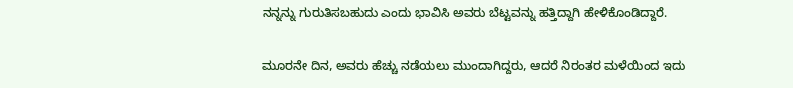ನನ್ನನ್ನು ಗುರುತಿಸಬಹುದು ಎಂದು ಭಾವಿಸಿ ಅವರು ಬೆಟ್ಟವನ್ನು ಹತ್ತಿದ್ದಾಗಿ ಹೇಳಿಕೊಂಡಿದ್ದಾರೆ.

ಮೂರನೇ ದಿನ, ಅವರು ಹೆಚ್ಚು ನಡೆಯಲು ಮುಂದಾಗಿದ್ದರು, ಆದರೆ ನಿರಂತರ ಮಳೆಯಿಂದ ಇದು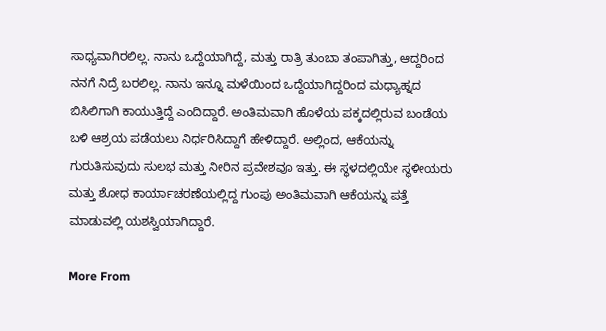ಸಾಧ್ಯವಾಗಿರಲಿಲ್ಲ. ನಾನು ಒದ್ದೆಯಾಗಿದ್ದೆ, ಮತ್ತು ರಾತ್ರಿ ತುಂಬಾ ತಂಪಾಗಿತ್ತು, ಆದ್ದರಿಂದ ನನಗೆ ನಿದ್ರೆ ಬರಲಿಲ್ಲ. ನಾನು ಇನ್ನೂ ಮಳೆಯಿಂದ ಒದ್ದೆಯಾಗಿದ್ದರಿಂದ ಮಧ್ಯಾಹ್ನದ ಬಿಸಿಲಿಗಾಗಿ ಕಾಯುತ್ತಿದ್ದೆ ಎಂದಿದ್ದಾರೆ. ಅಂತಿಮವಾಗಿ ಹೊಳೆಯ ಪಕ್ಕದಲ್ಲಿರುವ ಬಂಡೆಯ ಬಳಿ ಆಶ್ರಯ ಪಡೆಯಲು ನಿರ್ಧರಿಸಿದ್ದಾಗೆ ಹೇಳಿದ್ದಾರೆ. ಅಲ್ಲಿಂದ, ಆಕೆಯನ್ನು ಗುರುತಿಸುವುದು ಸುಲಭ ಮತ್ತು ನೀರಿನ ಪ್ರವೇಶವೂ ಇತ್ತು. ಈ ಸ್ಥಳದಲ್ಲಿಯೇ ಸ್ಥಳೀಯರು ಮತ್ತು ಶೋಧ ಕಾರ್ಯಾಚರಣೆಯಲ್ಲಿದ್ದ ಗುಂಪು ಅಂತಿಮವಾಗಿ ಆಕೆಯನ್ನು ಪತ್ತೆ ಮಾಡುವಲ್ಲಿ ಯಶಸ್ವಿಯಾಗಿದ್ದಾರೆ.

More From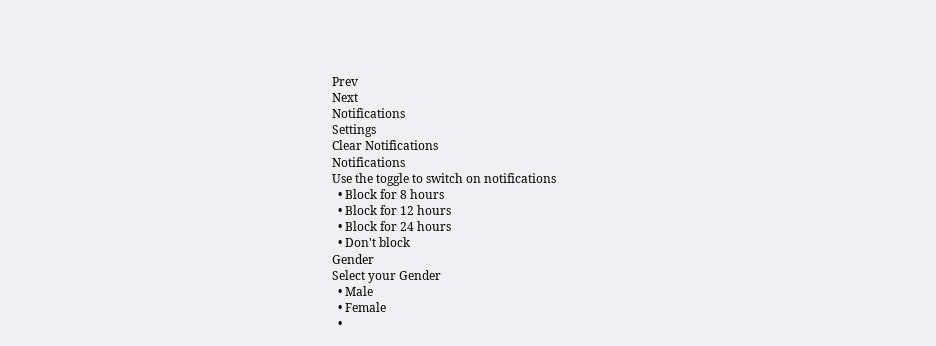Prev
Next
Notifications
Settings
Clear Notifications
Notifications
Use the toggle to switch on notifications
  • Block for 8 hours
  • Block for 12 hours
  • Block for 24 hours
  • Don't block
Gender
Select your Gender
  • Male
  • Female
  •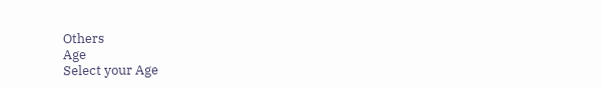Others
Age
Select your Age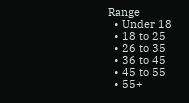Range
  • Under 18
  • 18 to 25
  • 26 to 35
  • 36 to 45
  • 45 to 55
  • 55+